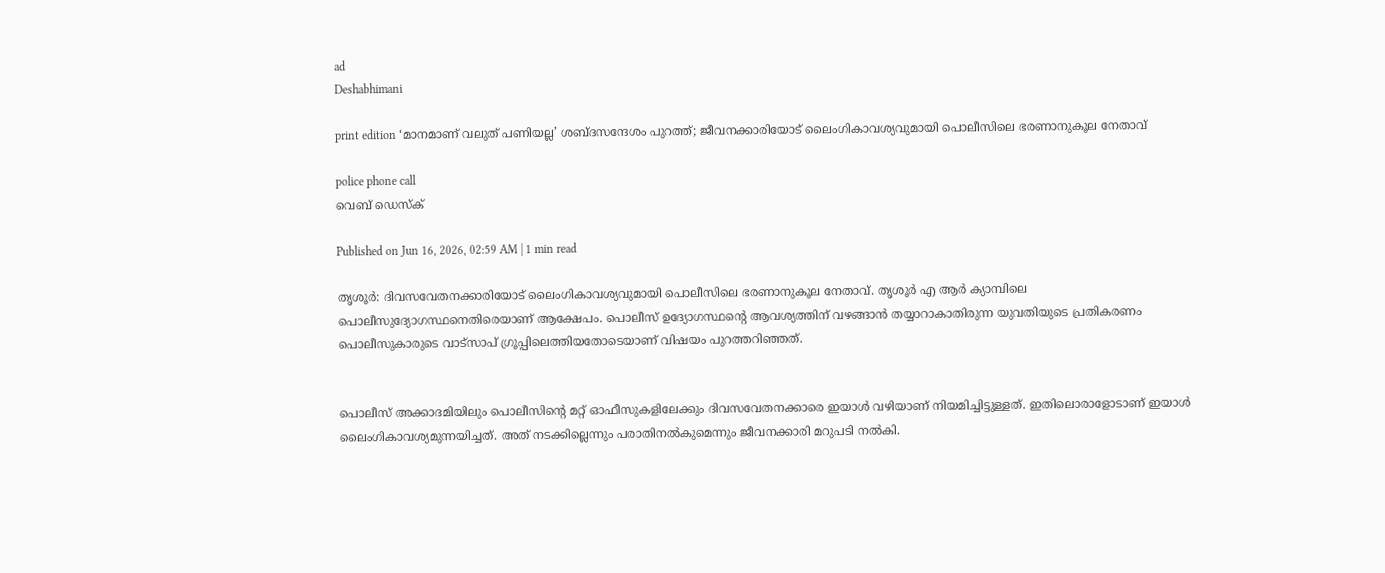ad
Deshabhimani

print edition ‘മാനമാണ് വലുത് പണിയല്ല’ ശബ്ദസന്ദേശം പുറത്ത്; ജീവനക്കാരിയോട്‌ ലൈംഗികാവശ്യവുമായി പൊലീസിലെ ഭരണാനുകൂല നേതാവ്‌

police phone call
വെബ് ഡെസ്ക്

Published on Jun 16, 2026, 02:59 AM | 1 min read

തൃശൂർ: ദിവസവേതനക്കാരിയോട് ലൈംഗികാവശ്യവുമായി പൊലീസിലെ ഭരണാനുകൂല നേതാവ്. തൃശൂർ എ ആർ ക്യാമ്പിലെ പൊലീസുദ്യോഗസ്ഥനെതിരെയാണ് ആക്ഷേപം. പൊലീസ് ഉദ്യോഗസ്ഥന്റെ ആവശ്യത്തിന് വഴങ്ങാൻ തയ്യാറാകാതിരുന്ന യുവതിയുടെ പ്രതികരണം പൊലീസുകാരുടെ വാട്സാപ് ഗ്രൂപ്പിലെത്തിയതോടെയാണ് വിഷയം പുറത്തറിഞ്ഞത്.


പൊലീസ് അക്കാദമിയിലും പൊലീസിന്റെ മറ്റ് ഓഫീസുകളിലേക്കും ദിവസവേതനക്കാരെ ഇയാൾ വഴിയാണ് നിയമിച്ചിട്ടുള്ളത്. ഇതിലൊരാളോടാണ്‌ ഇയാൾ ലൈംഗികാവശ്യമുന്നയിച്ചത്. അത് നടക്കില്ലെന്നും പരാതിനൽകുമെന്നും ജീവനക്കാരി മറുപടി നൽകി.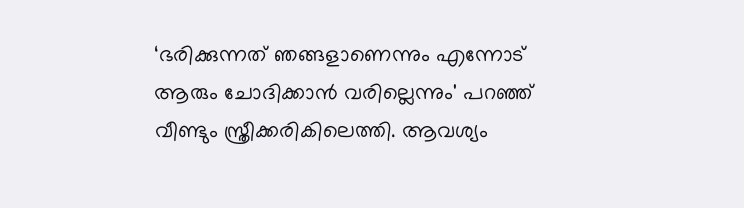‘ഭരിക്കുന്നത് ഞങ്ങളാണെന്നും എന്നോട്‌ ആരും ചോദിക്കാൻ വരില്ലെന്നും' പറഞ്ഞ് വീണ്ടും സ്ത്രീക്കരികിലെത്തി. ആവശ്യം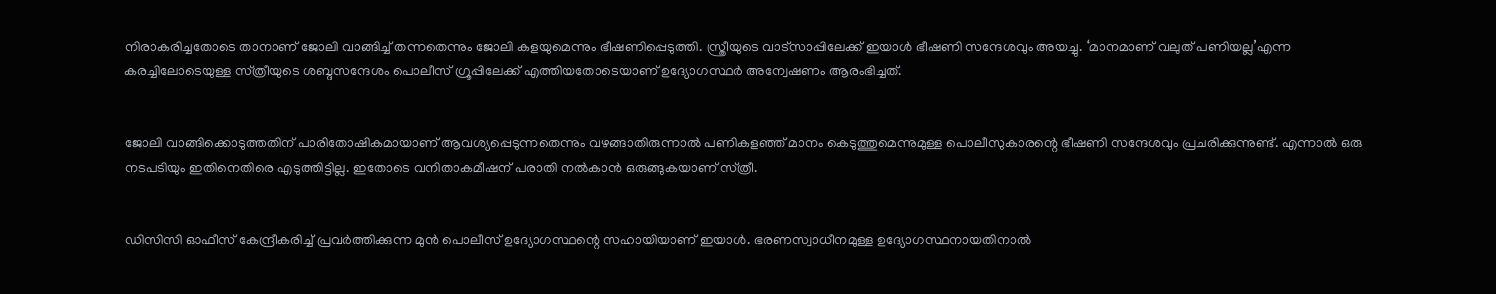നിരാകരിച്ചതോടെ താനാണ് ജോലി വാങ്ങിച്ച് തന്നതെന്നും ജോലി കളയുമെന്നും ഭീഷണിപ്പെടുത്തി. സ്ത്രീയുടെ വാട്സാപ്പിലേക്ക്‌ ഇയാൾ ഭീഷണി സന്ദേശവും അയച്ചു. ‘മാനമാണ് വലുത് പണിയല്ല’എന്ന കരച്ചിലോടെയുള്ള സ്‌ത്രീയുടെ ശബ്ദസന്ദേശം പൊലീസ് ഗ്രൂപ്പിലേക്ക് എത്തിയതോടെയാണ് ഉദ്യോഗസ്ഥർ അന്വേഷണം ആരംഭിച്ചത്‌.


ജോലി വാങ്ങിക്കൊടുത്തതിന്‌ പാരിതോഷികമായാണ്‌ ആവശ്യപ്പെടുന്നതെന്നും വഴങ്ങാതിരുന്നാൽ പണികളഞ്ഞ്‌ മാനം കെടുത്തുമെന്നുമുള്ള പൊലീസുകാരന്റെ ഭീഷണി സന്ദേശവും പ്രചരിക്കുന്നുണ്ട്‌. എന്നാൽ ഒരു നടപടിയും ഇതിനെതിരെ എടുത്തിട്ടില്ല. ഇതോടെ വനിതാകമീഷന്‌ പരാതി നൽകാൻ ഒരുങ്ങുകയാണ്‌ സ്‌ത്രീ.


ഡിസിസി ഓഫീസ്‌ കേന്ദ്രീകരിച്ച്‌ പ്രവർത്തിക്കുന്ന മുൻ പൊലീസ്‌ ഉദ്യോഗസ്ഥന്റെ സഹായിയാണ്‌ ഇയാൾ. ഭരണസ്വാധീനമുള്ള ഉദ്യോഗസ്ഥനായതിനാൽ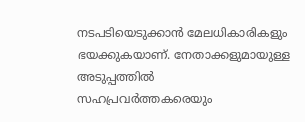നടപടിയെടുക്കാൻ മേലധികാരികളും ഭയക്കുകയാണ്‌. നേതാക്കളുമായുള്ള അടുപ്പത്തിൽ സഹപ്രവർത്തകരെയും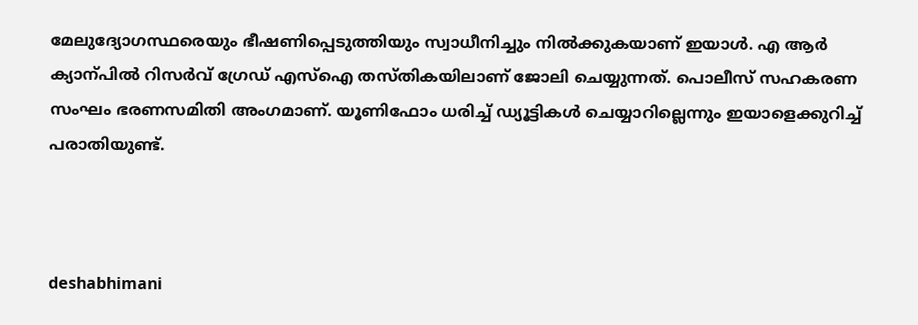മേലുദ്യോഗസ്ഥരെയും ഭീഷണിപ്പെടുത്തിയും സ്വാധീനിച്ചും നിൽക്കുകയാണ് ഇയാൾ. എ ആർ ക്യാന്പിൽ റിസർവ്‌ ഗ്രേഡ്‌ എസ്‌ഐ തസ്‌തികയിലാണ്‌ ജോലി ചെയ്യുന്നത്‌. പൊലീസ്‌ സഹകരണ സംഘം ഭരണസമിതി അംഗമാണ്‌. യൂണിഫോം ധരിച്ച് ഡ്യൂട്ടികൾ ചെയ്യാറില്ലെന്നും ഇയാളെക്കുറിച്ച്‌ പരാതിയുണ്ട്‌.



deshabhimani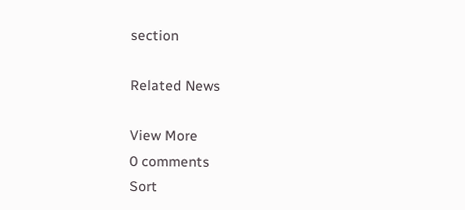section

Related News

View More
0 comments
Sort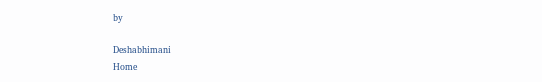by

Deshabhimani
Home